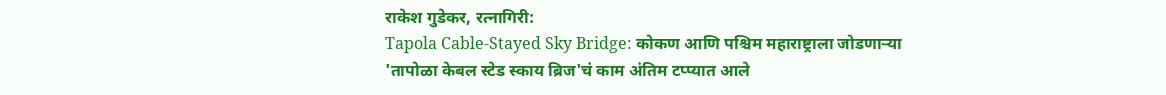राकेश गुडेकर, रत्नागिरी:
Tapola Cable-Stayed Sky Bridge: कोकण आणि पश्चिम महाराष्ट्राला जोडणाऱ्या 'तापोळा केबल स्टेड स्काय ब्रिज'चं काम अंतिम टप्प्यात आले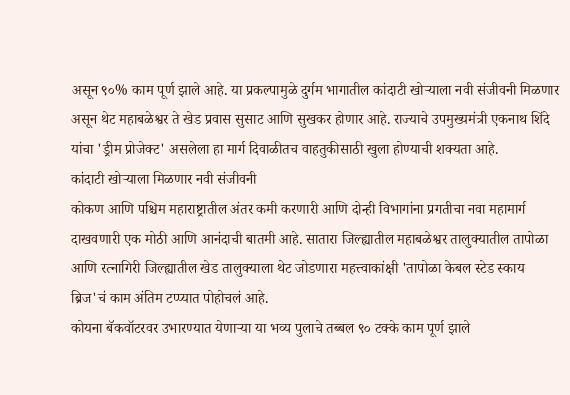असून ९०% काम पूर्ण झाले आहे. या प्रकल्पामुळे दुर्गम भागातील कांदाटी खोऱ्याला नवी संजीवनी मिळणार असून थेट महाबळेश्वर ते खेड प्रवास सुसाट आणि सुखकर होणार आहे. राज्याचे उपमुख्यमंत्री एकनाथ शिंदे यांचा 'ड्रीम प्रोजेक्ट' असलेला हा मार्ग दिवाळीतच वाहतुकीसाठी खुला होण्याची शक्यता आहे.
कांदाटी खोऱ्याला मिळणार नवी संजीवनी
कोकण आणि पश्चिम महाराष्ट्रातील अंतर कमी करणारी आणि दोन्ही विभागांना प्रगतीचा नवा महामार्ग दाखवणारी एक मोठी आणि आनंदाची बातमी आहे. सातारा जिल्ह्यातील महाबळेश्वर तालुक्यातील तापोळा आणि रत्नागिरी जिल्ह्यातील खेड तालुक्याला थेट जोडणारा महत्त्वाकांक्षी 'तापोळा केबल स्टेड स्काय ब्रिज'चं काम अंतिम टप्प्यात पोहोचलं आहे.
कोयना बॅकवॉटरवर उभारण्यात येणाऱ्या या भव्य पुलाचे तब्बल ९० टक्के काम पूर्ण झाले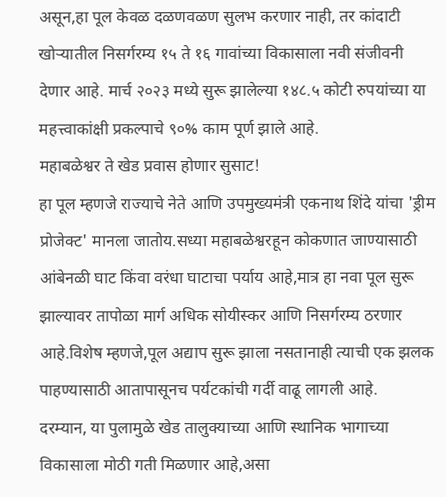असून,हा पूल केवळ दळणवळण सुलभ करणार नाही, तर कांदाटी खोऱ्यातील निसर्गरम्य १५ ते १६ गावांच्या विकासाला नवी संजीवनी देणार आहे. मार्च २०२३ मध्ये सुरू झालेल्या १४८.५ कोटी रुपयांच्या या महत्त्वाकांक्षी प्रकल्पाचे ९०% काम पूर्ण झाले आहे.
महाबळेश्वर ते खेड प्रवास होणार सुसाट!
हा पूल म्हणजे राज्याचे नेते आणि उपमुख्यमंत्री एकनाथ शिंदे यांचा 'ड्रीम प्रोजेक्ट' मानला जातोय.सध्या महाबळेश्वरहून कोकणात जाण्यासाठी आंबेनळी घाट किंवा वरंधा घाटाचा पर्याय आहे,मात्र हा नवा पूल सुरू झाल्यावर तापोळा मार्ग अधिक सोयीस्कर आणि निसर्गरम्य ठरणार आहे.विशेष म्हणजे,पूल अद्याप सुरू झाला नसतानाही त्याची एक झलक पाहण्यासाठी आतापासूनच पर्यटकांची गर्दी वाढू लागली आहे.
दरम्यान, या पुलामुळे खेड तालुक्याच्या आणि स्थानिक भागाच्या विकासाला मोठी गती मिळणार आहे,असा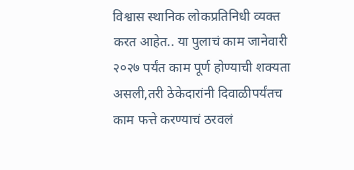विश्वास स्थानिक लोकप्रतिनिधी व्यक्त करत आहेत.. या पुलाचं काम जानेवारी २०२७ पर्यंत काम पूर्ण होण्याची शक्यता असली,तरी ठेकेदारांनी दिवाळीपर्यंतच काम फत्ते करण्याचं ठरवलं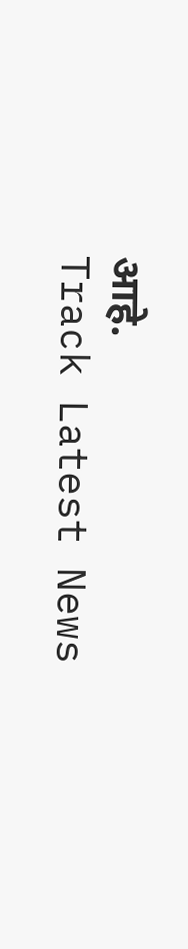आहे.
Track Latest News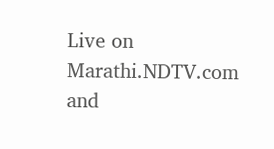Live on Marathi.NDTV.com and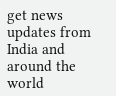get news updates from India and around the world